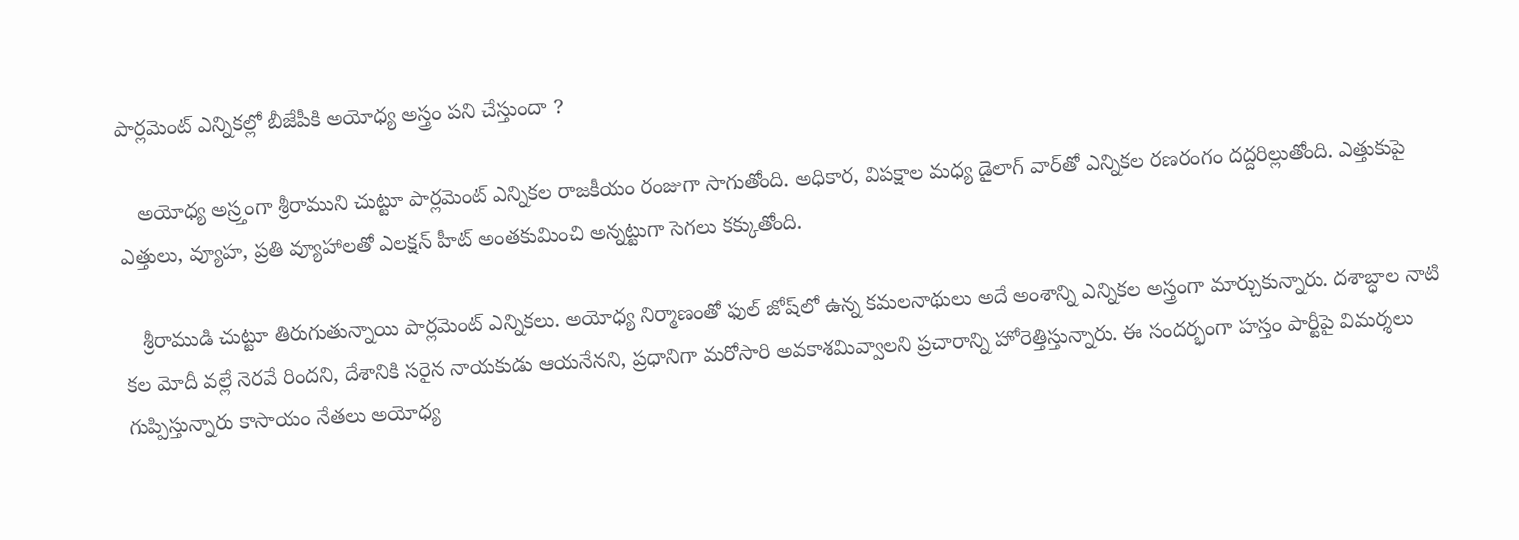పార్లమెంట్ ఎన్నికల్లో బీజేపీకి అయోధ్య అస్త్రం పని చేస్తుందా ?

   అయోధ్య అస్ర్తంగా శ్రీరాముని చుట్టూ పార్లమెంట్ ఎన్నికల రాజకీయం రంజుగా సాగుతోంది. అధికార, విపక్షాల మధ్య డైలాగ్ వార్‌తో ఎన్నికల రణరంగం దద్దరిల్లుతోంది. ఎత్తుకుపై ఎత్తులు, వ్యూహ, ప్రతి వ్యూహాలతో ఎలక్షన్‌ హీట్‌ అంతకుమించి అన్నట్టుగా సెగలు కక్కుతోంది.

   శ్రీరాముడి చుట్టూ తిరుగుతున్నాయి పార్లమెంట్ ఎన్నికలు. అయోధ్య నిర్మాణంతో ఫుల్‌ జోష్‌లో ఉన్న కమలనాథులు అదే అంశాన్ని ఎన్నికల అస్త్రంగా మార్చుకున్నారు. దశాబ్ధాల నాటి కల మోదీ వల్లే నెరవే రిందని, దేశానికి సరైన నాయకుడు ఆయనేనని, ప్రధానిగా మరోసారి అవకాశమివ్వాలని ప్రచారాన్ని హోరెత్తిస్తున్నారు. ఈ సందర్భంగా హస్తం పార్టీపై విమర్శలు గుప్పిస్తున్నారు కాసాయం నేతలు అయోధ్య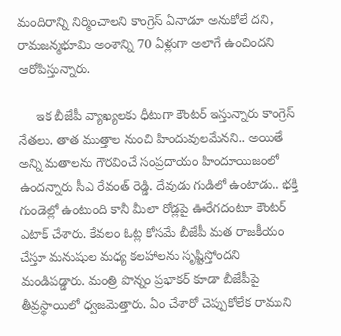మందిరాన్ని నిర్మించాలని కాంగ్రెస్‌ ఏనాడూ అనుకోలే దని, రామజన్మభూమి అంశాన్ని 70 ఏళ్లుగా అలాగే ఉంచిందని ఆరోపిస్తున్నారు.

     ఇక బీజేపీ వ్యాఖ్యలకు ధీటుగా కౌంటర్‌ ఇస్తున్నారు కాంగ్రెస్‌ నేతలు. తాత ముత్తాల నుంచి హిందువులమేనని.. అయితే అన్ని మతాలను గౌరవించే సంప్రదాయం హిందూయిజంలో ఉందన్నారు సీఎ రేవంత్‌ రెడ్డి. దేవుడు గుడిలో ఉంటాడు.. భక్తి గుండెల్లో ఉంటుంది కానీ మీలా రోడ్లపై ఊరేగదంటూ కౌంటర్‌ ఎటాక్‌ చేశారు. కేవలం ఓట్ల కోసమే బీజేపీ మత రాజకీయం చేస్తూ మనుషుల మధ్య కలహాలను సృష్టిస్తోందని మండిపడ్డారు. మంత్రి పొన్నం ప్రభాకర్‌ కూడా బీజేపీపై తీవ్రస్థాయిలో ధ్వజమెత్తారు. ఏం చేశారో చెప్పుకోలేక రాముని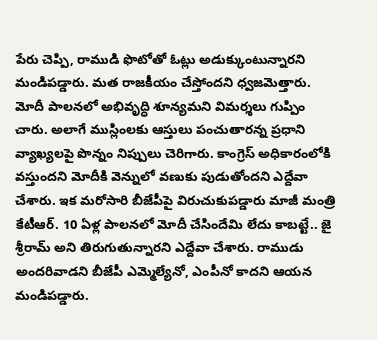పేరు చెప్పి, రాముడి ఫొటోతో ఓట్లు అడుక్కుంటున్నారని మండిపడ్డారు. మత రాజకీయం చేస్తోందని ధ్వజమెత్తారు. మోదీ పాలనలో అభివృద్ధి శూన్యమని విమర్శలు గుప్పిం చారు. అలాగే ముస్లింలకు ఆస్తులు పంచుతారన్న ప్రధాని వ్యాఖ్యలపై పొన్నం నిప్పులు చెరిగారు. కాంగ్రెస్‌ అధికారంలోకి వస్తుందని మోదీకి వెన్నులో వణుకు పుడుతోందని ఎద్దేవా చేశారు. ఇక మరోసారి బీజేపీపై విరుచుకుపడ్డారు మాజీ మంత్రి కేటీఆర్‌. 10 ఏళ్ల పాలనలో మోదీ చేసిందేమి లేదు కాబట్టే.. జై శ్రీరామ్‌ అని తిరుగుతున్నారని ఎద్దేవా చేశారు. రాముడు అందరివాడని బీజేపీ ఎమ్మెల్యేనో, ఎంపీనో కాదని ఆయన మండిపడ్డారు.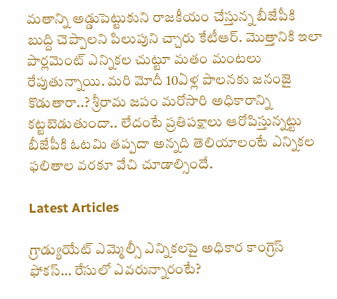మతాన్ని అడ్డుపెట్టుకుని రాజకీయం చేస్తున్న బీజేపీకి బుద్ది చెప్పాలని పిలుపుని చ్చారు కేటీఆర్‌. మొత్తానికి ఇలా పార్లమెంట్ ఎన్నికల చుట్టూ మతం మంటలు రేపుతున్నాయి. మరి మోదీ 10ఏళ్ల పాలనకు జనంజై కొడుతారా..? శ్రీరామ జపం మరోసారి అధికారాన్ని కట్టబెడుతుందా.. లేదంటే ప్రతిపక్షాలు ఆరోపిస్తున్నట్టు బీజేపీకి ఓటమి తప్పదా అన్నది తెలియాలంటే ఎన్నికల ఫలితాల వరకూ వేచి చూడాల్సిందే.

Latest Articles

గ్రాడ్యుయేట్ ఎమ్మెల్సీ ఎన్నికలపై అధికార కాంగ్రెస్ ఫోకస్… రేసులో ఎవరున్నారంటే?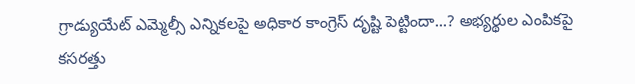గ్రాడ్యుయేట్ ఎమ్మెల్సీ ఎన్నికలపై అధికార కాంగ్రెస్ దృష్టి పెట్టిందా...? అభ్యర్థుల ఎంపికపై కసరత్తు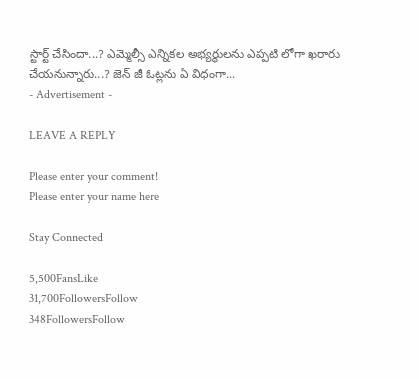స్టార్ట్ చేసిందా...? ఎమ్మెల్సీ ఎన్నికల అభ్యర్థులను ఎప్పటి లోగా ఖరారు చేయనున్నారు...? జెన్ జీ ఓట్లను ఏ విధంగా...
- Advertisement -

LEAVE A REPLY

Please enter your comment!
Please enter your name here

Stay Connected

5,500FansLike
31,700FollowersFollow
348FollowersFollow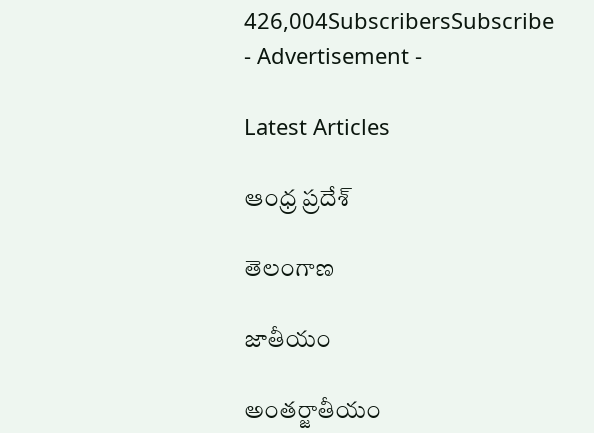426,004SubscribersSubscribe
- Advertisement -

Latest Articles

ఆంధ్ర ప్రదేశ్

తెలంగాణ

జాతీయం

అంతర్జాతీయం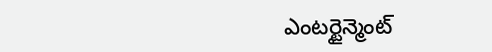ఎంటర్టైన్మెంట్